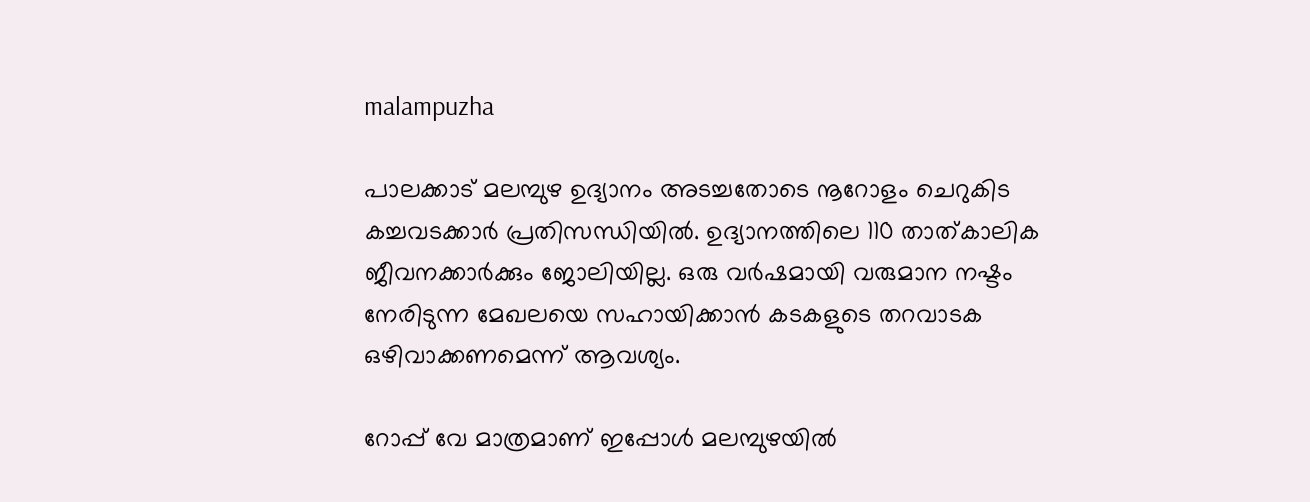malampuzha

പാലക്കാട് മലമ്പുഴ ഉദ്യാനം അടച്ചതോടെ നൂറോളം ചെറുകിട കച്ചവടക്കാര്‍ പ്രതിസന്ധിയില്‍. ഉദ്യാനത്തിലെ 110 താത്കാലിക ജീവനക്കാര്‍ക്കും ജോലിയില്ല. ഒരു വര്‍ഷമായി വരുമാന നഷ്ടം നേരിടുന്ന മേഖലയെ സഹായിക്കാന്‍ കടകളുടെ തറവാടക ഒഴിവാക്കണമെന്ന് ആവശ്യം.

റോപ്പ് വേ മാത്രമാണ് ഇപ്പോള്‍ മലമ്പുഴയില്‍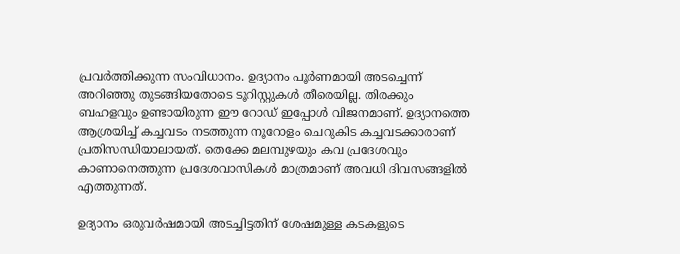പ്രവര്‍ത്തിക്കുന്ന സംവിധാനം. ഉദ്യാനം പൂര്‍ണമായി അടച്ചെന്ന് അറിഞ്ഞു തുടങ്ങിയതോടെ ടൂറിസ്റ്റുകള്‍ തീരെയില്ല. തിരക്കും ബഹളവും ഉണ്ടായിരുന്ന ഈ റോഡ് ഇപ്പോള്‍ വിജനമാണ്. ഉദ്യാനത്തെ ആശ്രയിച്ച് കച്ചവടം നടത്തുന്ന നൂറോളം ചെറുകിട കച്ചവടക്കാരാണ് പ്രതിസന്ധിയാലായത്. തെക്കേ മലമ്പുഴയും കവ പ്രദേശവും കാണാനെത്തുന്ന പ്രദേശവാസികള്‍ മാത്രമാണ് അവധി ദിവസങ്ങളില്‍ എത്തുന്നത്.

ഉദ്യാനം ഒരുവര്‍ഷമായി അടച്ചിട്ടതിന് ശേഷമുള്ള കടകളുടെ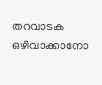തറവാടക ഒഴിവാക്കാനോ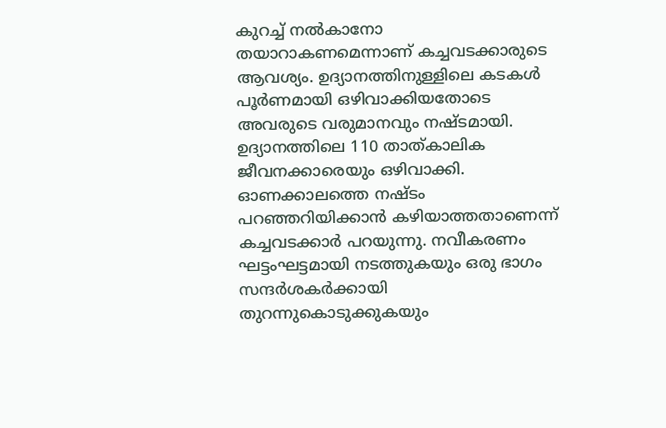കുറച്ച് നല്‍കാനോ തയാറാകണമെന്നാണ് കച്ചവടക്കാരുടെ ആവശ്യം. ഉദ്യാനത്തിനുള്ളിലെ കടകള്‍ പൂര്‍ണമായി ഒഴിവാക്കിയതോടെ അവരുടെ വരുമാനവും നഷ്ടമായി. ഉദ്യാനത്തിലെ 110 താത്കാലിക ജീവനക്കാരെയും ഒഴിവാക്കി. ഓണക്കാലത്തെ നഷ്ടം പറഞ്ഞറിയിക്കാന്‍ കഴിയാത്തതാണെന്ന് കച്ചവടക്കാര്‍ പറയുന്നു. നവീകരണം ഘട്ടംഘട്ടമായി നടത്തുകയും ഒരു ഭാഗം സന്ദര്‍ശകര്‍ക്കായി തുറന്നുകൊടുക്കുകയും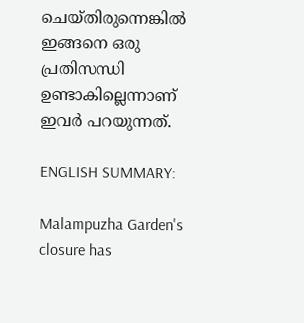ചെയ്തിരുന്നെങ്കില്‍ ഇങ്ങനെ ഒരു പ്രതിസന്ധി ഉണ്ടാകില്ലെന്നാണ് ഇവര്‍ പറയുന്നത്.

ENGLISH SUMMARY:

Malampuzha Garden's closure has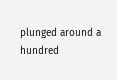plunged around a hundred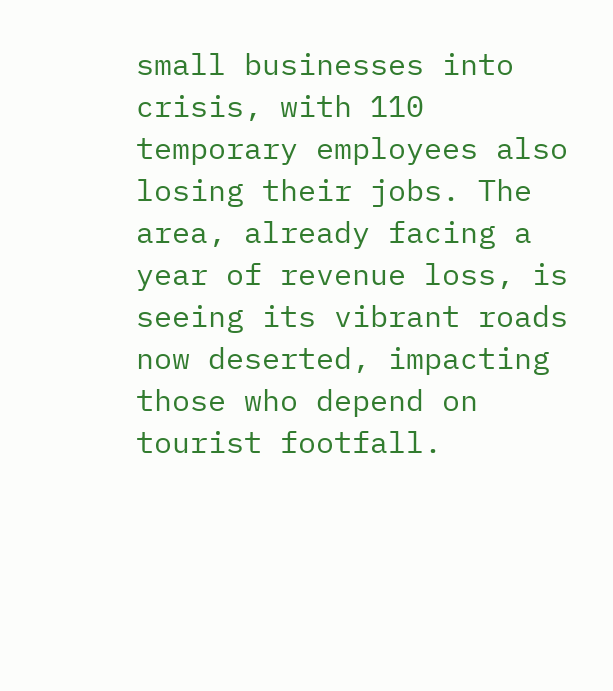small businesses into crisis, with 110 temporary employees also losing their jobs. The area, already facing a year of revenue loss, is seeing its vibrant roads now deserted, impacting those who depend on tourist footfall.